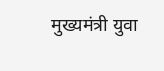मुख्यमंत्री युवा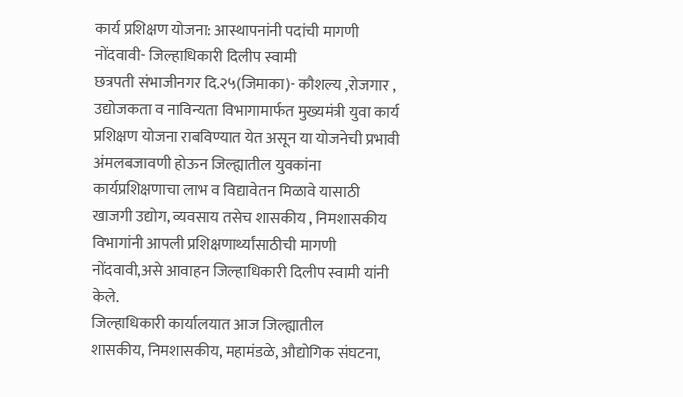कार्य प्रशिक्षण योजना: आस्थापनांनी पदांची मागणी नोंदवावी- जिल्हाधिकारी दिलीप स्वामी
छत्रपती संभाजीनगर दि.२५(जिमाका)- कौशल्य ,रोजगार , उद्योजकता व नाविन्यता विभागामार्फत मुख्यमंत्री युवा कार्य प्रशिक्षण योजना राबविण्यात येत असून या योजनेची प्रभावी अंमलबजावणी होऊन जिल्ह्यातील युवकांना कार्यप्रशिक्षणाचा लाभ व विद्यावेतन मिळावे यासाठी खाजगी उद्योग, व्यवसाय तसेच शासकीय , निमशासकीय विभागांनी आपली प्रशिक्षणार्थ्यांसाठीची मागणी नोंदवावी,असे आवाहन जिल्हाधिकारी दिलीप स्वामी यांनी केले.
जिल्हाधिकारी कार्यालयात आज जिल्ह्यातील
शासकीय, निमशासकीय, महामंडळे, औद्योगिक संघटना,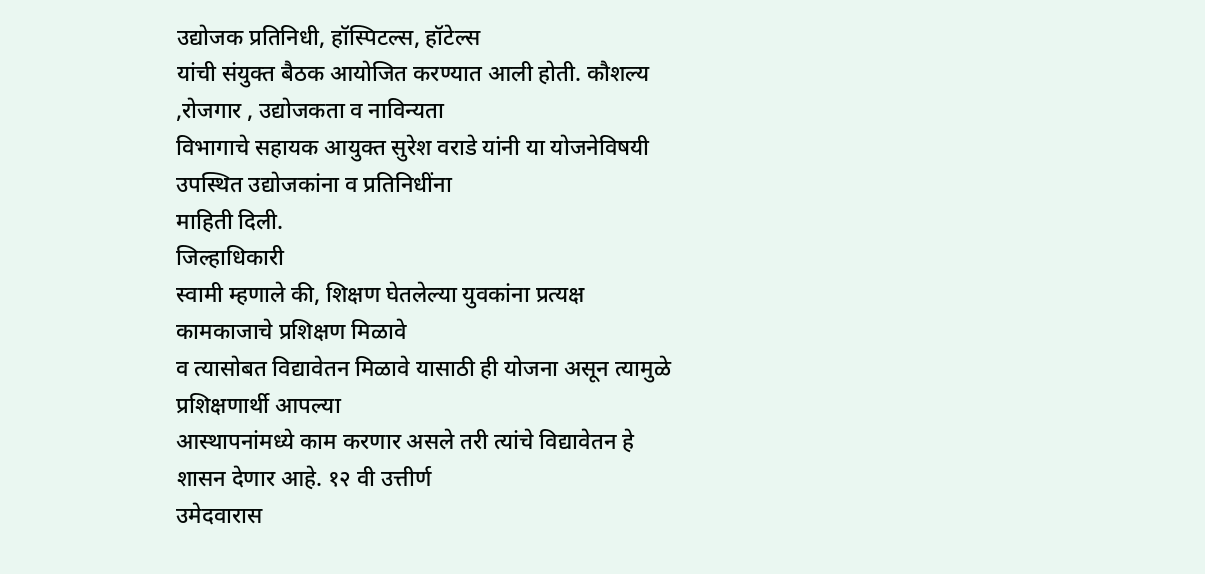उद्योजक प्रतिनिधी, हॉस्पिटल्स, हॉटेल्स
यांची संयुक्त बैठक आयोजित करण्यात आली होती. कौशल्य ,रोजगार , उद्योजकता व नाविन्यता
विभागाचे सहायक आयुक्त सुरेश वराडे यांनी या योजनेविषयी उपस्थित उद्योजकांना व प्रतिनिधींना
माहिती दिली.
जिल्हाधिकारी
स्वामी म्हणाले की, शिक्षण घेतलेल्या युवकांना प्रत्यक्ष कामकाजाचे प्रशिक्षण मिळावे
व त्यासोबत विद्यावेतन मिळावे यासाठी ही योजना असून त्यामुळे प्रशिक्षणार्थी आपल्या
आस्थापनांमध्ये काम करणार असले तरी त्यांचे विद्यावेतन हे शासन देणार आहे. १२ वी उत्तीर्ण
उमेदवारास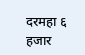दरमहा ६ हजार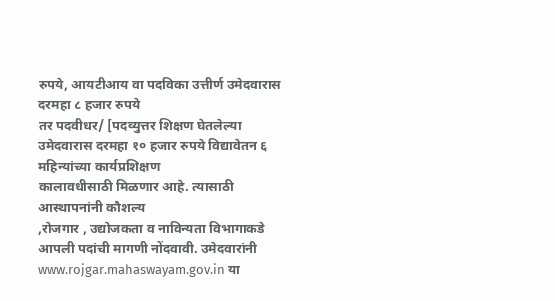रुपये, आयटीआय वा पदविका उत्तीर्ण उमेदवारास दरमहा ८ हजार रुपये
तर पदवीधर/ [पदव्युत्तर शिक्षण घेतलेल्या उमेदवारास दरमहा १० हजार रुपये विद्यावेतन ६ महिन्यांच्या कार्यप्रशिक्षण
कालावधीसाठी मिळणार आहे. त्यासाठी आस्थापनांनी कौशल्य
,रोजगार , उद्योजकता व नाविन्यता विभागाकडे आपली पदांची मागणी नोंदवावी. उमेदवारांनी www.rojgar.mahaswayam.gov.in या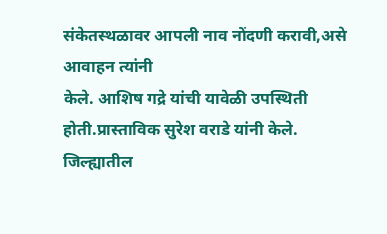संकेतस्थळावर आपली नाव नोंदणी करावी,असे आवाहन त्यांनी
केले. आशिष गद्रे यांची यावेळी उपस्थिती होती.प्रास्ताविक सुरेश वराडे यांनी केले.
जिल्ह्यातील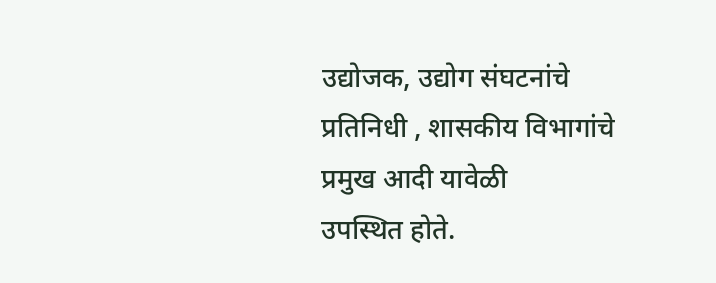उद्योजक, उद्योग संघटनांचे प्रतिनिधी , शासकीय विभागांचे प्रमुख आदी यावेळी
उपस्थित होते.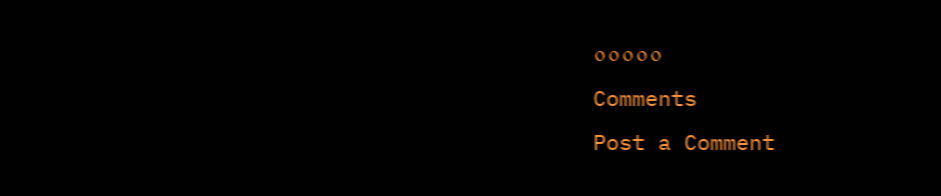०००००
Comments
Post a Comment